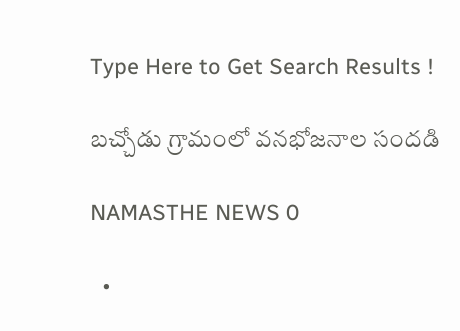Type Here to Get Search Results !

బచ్చోడు గ్రామంలో వనభోజనాల సందడి

NAMASTHE NEWS 0

  •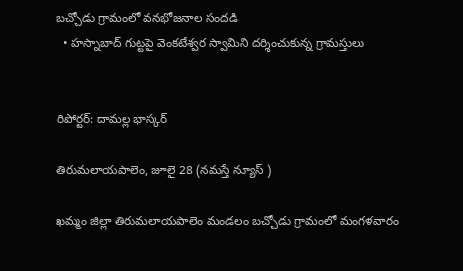బచ్చోడు గ్రామంలో వనభోజనాల సందడి
  • హస్నాబాద్ గుట్టపై వెంకటేశ్వర స్వామిని దర్శించుకున్న గ్రామస్తులు


రిపోర్టర్: దామల్ల భాస్కర్

తిరుమలాయపాలెం, జూలై 28 (నమస్తే న్యూస్ )

ఖమ్మం జిల్లా తిరుమలాయపాలెం మండలం బచ్చోడు గ్రామంలో మంగళవారం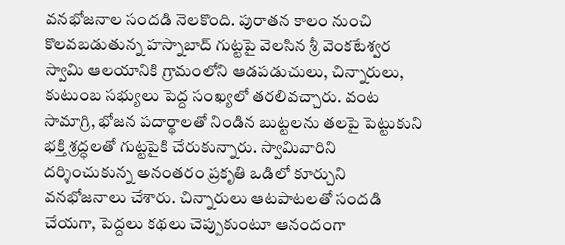వనభోజనాల సందడి నెలకొంది. పురాతన కాలం నుంచి కొలవబడుతున్న హస్నాబాద్ గుట్టపై వెలసిన శ్రీ వెంకటేశ్వర స్వామి ఆలయానికి గ్రామంలోని ఆడపడుచులు, చిన్నారులు, కుటుంబ సభ్యులు పెద్ద సంఖ్యలో తరలివచ్చారు. వంట సామాగ్రి, భోజన పదార్థాలతో నిండిన బుట్టలను తలపై పెట్టుకుని భక్తి శ్రద్ధలతో గుట్టపైకి చేరుకున్నారు. స్వామివారిని దర్శించుకున్న అనంతరం ప్రకృతి ఒడిలో కూర్చుని వనభోజనాలు చేశారు. చిన్నారులు ఆటపాటలతో సందడి చేయగా, పెద్దలు కథలు చెప్పుకుంటూ ఆనందంగా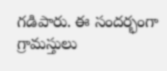గడిపారు. ఈ సందర్భంగా గ్రామస్తులు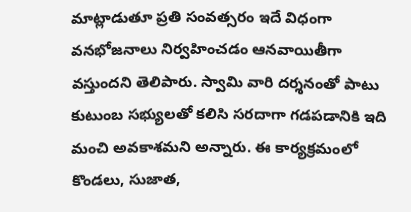మాట్లాడుతూ ప్రతి సంవత్సరం ఇదే విధంగా వనభోజనాలు నిర్వహించడం ఆనవాయితీగా వస్తుందని తెలిపారు. స్వామి వారి దర్శనంతో పాటు కుటుంబ సభ్యులతో కలిసి సరదాగా గడపడానికి ఇది మంచి అవకాశమని అన్నారు. ఈ కార్యక్రమంలో కొండలు, సుజాత,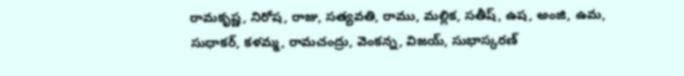రామకృష్ణ, నిరోష, రాజు, సత్యవతి, రాము, మల్లిక, సతీష్, ఉష, అంజి, ఉమ, సుధాకర్, కళమ్మ, రామచంద్రు, వెంకన్న, విజయ్, సుభాస్కరణ్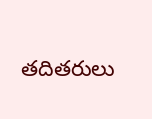తదితరులు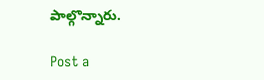పాల్గొన్నారు.

Post a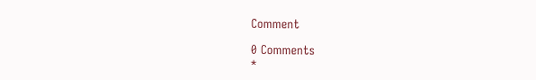Comment

0 Comments
*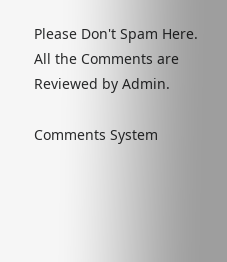Please Don't Spam Here. All the Comments are Reviewed by Admin.

Comments System